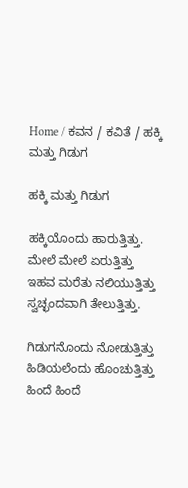Home / ಕವನ / ಕವಿತೆ / ಹಕ್ಕಿ ಮತ್ತು ಗಿಡುಗ

ಹಕ್ಕಿ ಮತ್ತು ಗಿಡುಗ

ಹಕ್ಕಿಯೊಂದು ಹಾರುತ್ತಿತ್ತು.
ಮೇಲೆ ಮೇಲೆ ಏರುತ್ತಿತ್ತು
ಇಹವ ಮರೆತು ನಲಿಯುತ್ತಿತ್ತು
ಸ್ವಚ್ಛಂದವಾಗಿ ತೇಲುತ್ತಿತ್ತು.

ಗಿಡುಗನೊಂದು ನೋಡುತ್ತಿತ್ತು
ಹಿಡಿಯಲೆಂದು ಹೊಂಚುತ್ತಿತ್ತು
ಹಿಂದೆ ಹಿಂದೆ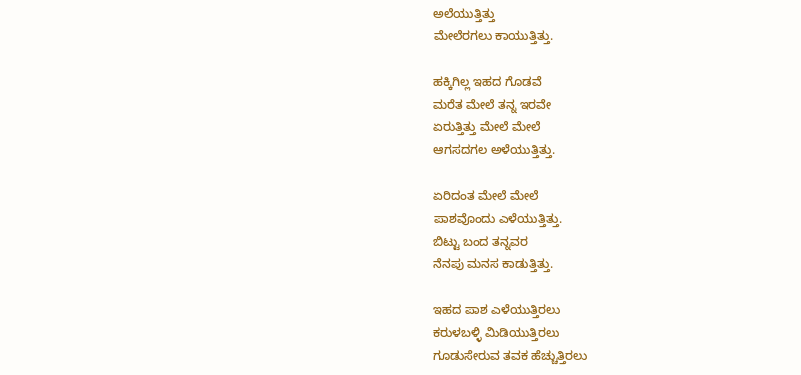ಅಲೆಯುತ್ತಿತ್ತು
ಮೇಲೆರಗಲು ಕಾಯುತ್ತಿತ್ತು.

ಹಕ್ಕಿಗಿಲ್ಲ ಇಹದ ಗೊಡವೆ
ಮರೆತ ಮೇಲೆ ತನ್ನ ಇರವೇ
ಏರುತ್ತಿತ್ತು ಮೇಲೆ ಮೇಲೆ
ಆಗಸದಗಲ ಅಳೆಯುತ್ತಿತ್ತು.

ಏರಿದಂತ ಮೇಲೆ ಮೇಲೆ
ಪಾಶವೊಂದು ಎಳೆಯುತ್ತಿತ್ತು.
ಬಿಟ್ಟು ಬಂದ ತನ್ನವರ
ನೆನಪು ಮನಸ ಕಾಡುತ್ತಿತ್ತು.

ಇಹದ ಪಾಶ ಎಳೆಯುತ್ತಿರಲು
ಕರುಳಬಳ್ಳಿ ಮಿಡಿಯುತ್ತಿರಲು
ಗೂಡುಸೇರುವ ತವಕ ಹೆಚ್ಚುತ್ತಿರಲು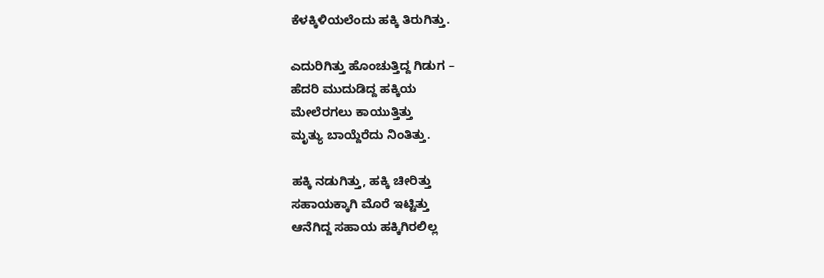ಕೆಳಕ್ಕಿಳಿಯಲೆಂದು ಹಕ್ಕಿ ತಿರುಗಿತ್ತು.

ಎದುರಿಗಿತ್ತು ಹೊಂಚುತ್ತಿದ್ದ ಗಿಡುಗ –
ಹೆದರಿ ಮುದುಡಿದ್ದ ಹಕ್ಕಿಯ
ಮೇಲೆರಗಲು ಕಾಯುತ್ತಿತ್ತು
ಮೃತ್ಯು ಬಾಯ್ದೆರೆದು ನಿಂತಿತ್ತು.

ಹಕ್ಕಿ ನಡುಗಿತ್ತು, ಹಕ್ಕಿ ಚೀರಿತ್ತು
ಸಹಾಯಕ್ಕಾಗಿ ಮೊರೆ ಇಟ್ಟಿತ್ತು
ಆನೆಗಿದ್ದ ಸಹಾಯ ಹಕ್ಕಿಗಿರಲಿಲ್ಲ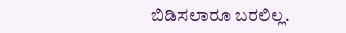ಬಿಡಿಸಲಾರೂ ಬರಲಿಲ್ಲ.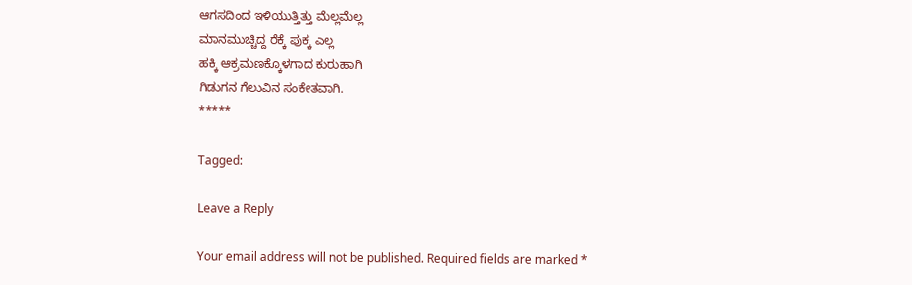ಆಗಸದಿಂದ ಇಳಿಯುತ್ತಿತ್ತು ಮೆಲ್ಲಮೆಲ್ಲ
ಮಾನಮುಚ್ಚಿದ್ದ ರೆಕ್ಕೆ ಪುಕ್ಕ ಎಲ್ಲ
ಹಕ್ಕಿ ಆಕ್ರಮಣಕ್ಕೊಳಗಾದ ಕುರುಹಾಗಿ
ಗಿಡುಗನ ಗೆಲುವಿನ ಸಂಕೇತವಾಗಿ.
*****

Tagged:

Leave a Reply

Your email address will not be published. Required fields are marked *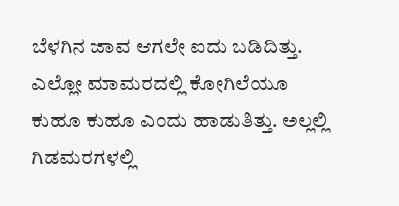ಬೆಳಗಿನ ಜಾವ ಆಗಲೇ ಐದು ಬಡಿದಿತ್ತು. ಎಲ್ಲೋ ಮಾಮರದಲ್ಲಿ ಕೋಗಿಲೆಯೂ ಕುಹೂ ಕುಹೂ ಎಂದು ಹಾಡುತಿತ್ತು. ಅಲ್ಲಲ್ಲಿ ಗಿಡಮರಗಳಲ್ಲಿ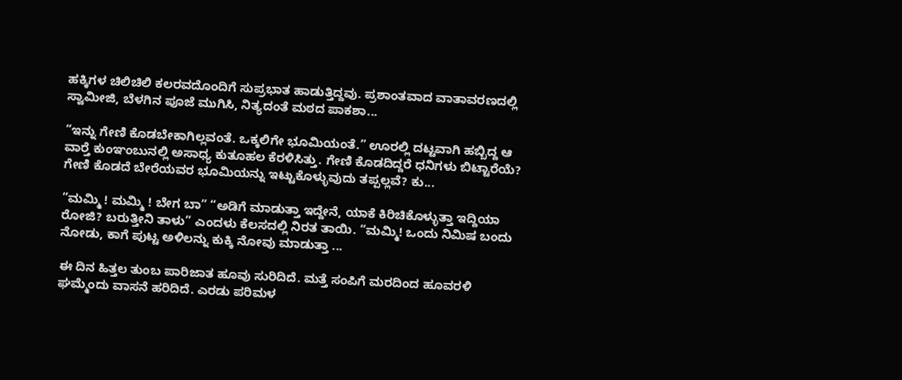ಹಕ್ಕಿಗಳ ಚಿಲಿಚಿಲಿ ಕಲರವದೊಂದಿಗೆ ಸುಪ್ರಭಾತ ಹಾಡುತ್ತಿದ್ದವು. ಪ್ರಶಾಂತವಾದ ವಾತಾವರಣದಲ್ಲಿ ಸ್ವಾಮೀಜಿ, ಬೆಳಗಿನ ಪೂಜೆ ಮುಗಿಸಿ, ನಿತ್ಯದಂತೆ ಮಠದ ಪಾಕಶಾ...

“ಇನ್ನು ಗೇಣಿ ಕೊಡಬೇಕಾಗಿಲ್ಲವಂತೆ. ಒಕ್ಕಲಿಗೇ ಭೂಮಿಯಂತೆ.” ಊರಲ್ಲಿ ದಟ್ಟವಾಗಿ ಹಬ್ಬಿದ್ದ ಆ ವಾರ್‍ತೆ ಕುಂಞಂಬುನಲ್ಲಿ ಅಸಾಧ್ಯ ಕುತೂಹಲ ಕೆರಳಿಸಿತ್ತು. ಗೇಣಿ ಕೊಡದಿದ್ದರೆ ಧನಿಗಳು ಬಿಟ್ಟಾರೆಯೆ? ಗೇಣಿ ಕೊಡದೆ ಬೇರೆಯವರ ಭೂಮಿಯನ್ನು ಇಟ್ಟುಕೊಳ್ಳುವುದು ತಪ್ಪಲ್ಲವೆ? ಕು...

“ಮಮ್ಮಿ ! ಮಮ್ಮಿ ! ಬೇಗ ಬಾ” “ಅಡಿಗೆ ಮಾಡುತ್ತಾ ಇದ್ದೇನೆ, ಯಾಕೆ ಕಿರಿಚಿಕೊಳ್ಳುತ್ತಾ ಇದ್ದಿಯಾ ರೋಜಿ? ಬರುತ್ತೀನಿ ತಾಳು” ಎಂದಳು ಕೆಲಸದಲ್ಲಿ ನಿರತ ತಾಯಿ. “ಮಮ್ಮಿ! ಒಂದು ನಿಮಿಷ ಬಂದು ನೋಡು, ಕಾಗೆ ಪುಟ್ಟ ಅಳಿಲನ್ನು ಕುಕ್ಕಿ ನೋವು ಮಾಡುತ್ತಾ ...

ಈ ದಿನ ಹಿತ್ತಲ ತುಂಬ ಪಾರಿಜಾತ ಹೂವು ಸುರಿದಿದೆ. ಮತ್ತೆ ಸಂಪಿಗೆ ಮರದಿಂದ ಹೂವರಳಿ ಘಮ್ಮೆಂದು ವಾಸನೆ ಹರಿದಿದೆ. ಎರಡು ಪರಿಮಳ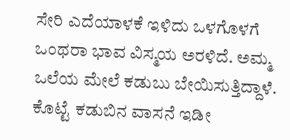ಸೇರಿ ಎದೆಯಾಳಕೆ ಇಳಿದು ಒಳಗೊಳಗೆ ಒಂಥರಾ ಭಾವ ವಿಸ್ಮಯ ಅರಳಿದೆ. ಅಮ್ಮ ಒಲೆಯ ಮೇಲೆ ಕಡುಬು ಬೇಯಿಸುತ್ತಿದ್ದಾಳೆ. ಕೊಟ್ಟೆ ಕಡುಬಿನ ವಾಸನೆ ಇಡೀ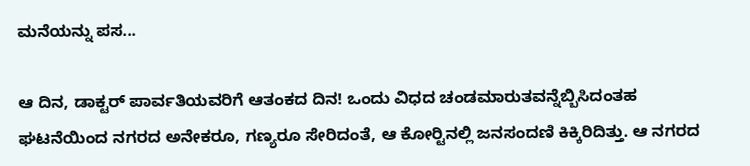ಮನೆಯನ್ನು ಪಸ...

ಆ ದಿನ, ಡಾಕ್ಟರ್ ಪಾರ್ವತಿಯವರಿಗೆ ಆತಂಕದ ದಿನ! ಒಂದು ವಿಧದ ಚಂಡಮಾರುತವನ್ನೆಬ್ಬಿಸಿದಂತಹ ಘಟನೆಯಿಂದ ನಗರದ ಅನೇಕರೂ, ಗಣ್ಯರೂ ಸೇರಿದಂತೆ, ಆ ಕೋರ್‍ಟಿನಲ್ಲಿ ಜನಸಂದಣಿ ಕಿಕ್ಕಿರಿದಿತ್ತು. ಆ ನಗರದ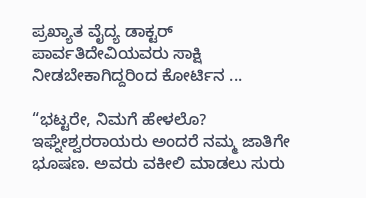ಪ್ರಖ್ಯಾತ ವೈದ್ಯ ಡಾಕ್ಟರ್ ಪಾರ್ವತಿದೇವಿಯವರು ಸಾಕ್ಷಿ ನೀಡಬೇಕಾಗಿದ್ದರಿಂದ ಕೋರ್ಟಿನ ...

“ಭಟ್ಟರೇ, ನಿಮಗೆ ಹೇಳಲೊ? ಇಘ್ನೇಶ್ವರರಾಯರು ಅಂದರೆ ನಮ್ಮ ಜಾತಿಗೇ ಭೂಷಣ. ಅವರು ವಕೀಲಿ ಮಾಡಲು ಸುರು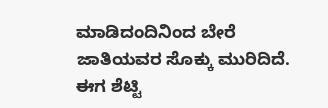ಮಾಡಿದಂದಿನಿಂದ ಬೇರೆ ಜಾತಿಯವರ ಸೊಕ್ಕು ಮುರಿದಿದೆ. ಈಗ ಶೆಟ್ಟಿ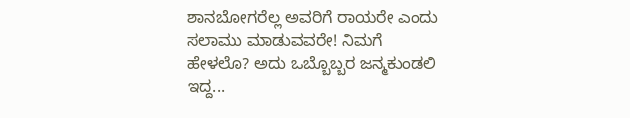ಶಾನಬೋಗರೆಲ್ಲ ಅವರಿಗೆ ರಾಯರೇ ಎಂದು ಸಲಾಮು ಮಾಡುವವರೇ! ನಿಮಗೆ ಹೇಳಲೊ? ಅದು ಒಬ್ಬೊಬ್ಬರ ಜನ್ಮಕುಂಡಲಿ ಇದ್ದ...